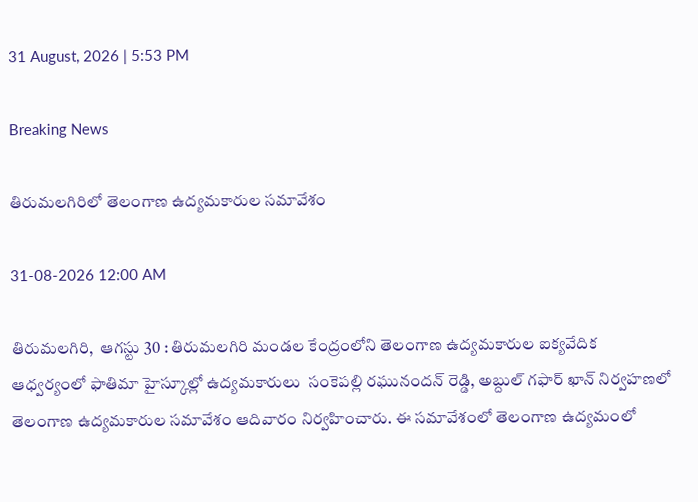31 August, 2026 | 5:53 PM

Breaking News

తిరుమలగిరిలో తెలంగాణ ఉద్యమకారుల సమావేశం

31-08-2026 12:00 AM

తిరుమలగిరి,  ఆగస్టు 30 : తిరుమలగిరి మండల కేంద్రంలోని తెలంగాణ ఉద్యమకారుల ఐక్యవేదిక ఆధ్వర్యంలో ఫాతిమా హైస్కూల్లో ఉద్యమకారులు  సంకెపల్లి రఘునందన్ రెడ్డి, అబ్దుల్ గఫార్ ఖాన్ నిర్వహణలో తెలంగాణ ఉద్యమకారుల సమావేశం ఆదివారం నిర్వహించారు. ఈ సమావేశంలో తెలంగాణ ఉద్యమంలో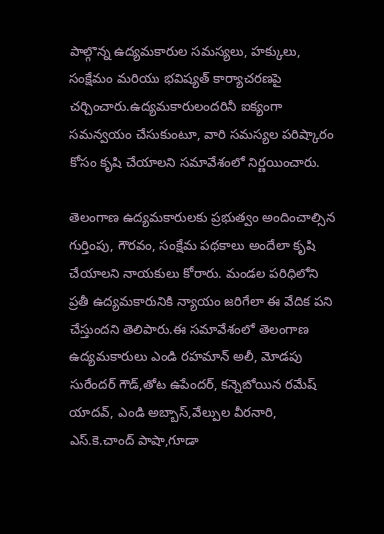పాల్గొన్న ఉద్యమకారుల సమస్యలు, హక్కులు, సంక్షేమం మరియు భవిష్యత్ కార్యాచరణపై చర్చించారు.ఉద్యమకారులందరినీ ఐక్యంగా సమన్వయం చేసుకుంటూ, వారి సమస్యల పరిష్కారం కోసం కృషి చేయాలని సమావేశంలో నిర్ణయించారు.

తెలంగాణ ఉద్యమకారులకు ప్రభుత్వం అందించాల్సిన గుర్తింపు, గౌరవం, సంక్షేమ పథకాలు అందేలా కృషి చేయాలని నాయకులు కోరారు. మండల పరిధిలోని ప్రతీ ఉద్యమకారునికి న్యాయం జరిగేలా ఈ వేదిక పని చేస్తుందని తెలిపారు.ఈ సమావేశంలో తెలంగాణ ఉద్యమకారులు ఎండి రహమాన్ అలీ, మోడపు సురేందర్ గౌడ్,తోట ఉపేందర్, కన్నెబోయిన రమేష్ యాదవ్, ఎండి అబ్బాస్,వేల్పుల వీరనారి, ఎస్.కె.చాంద్ పాషా,గూడా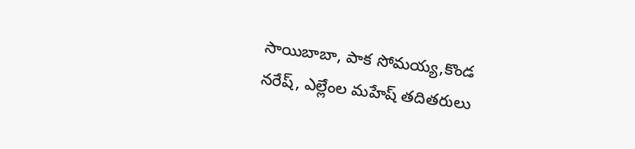సాయిబాబా, పాక సోమయ్య,కొండ నరేష్, ఎల్లేంల మహేష్ తదితరులు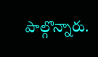పాల్గొన్నారు.